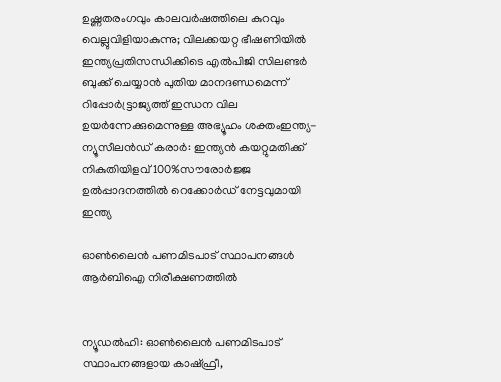ഉഷ്ണതരംഗവും കാലവർഷത്തിലെ കുറവും വെല്ലുവിളിയാകുന്നു; വിലക്കയറ്റ ഭീഷണിയില്‍ ഇന്ത്യപ്രതിസന്ധിക്കിടെ എൽപിജി സിലണ്ടർ ബുക്ക് ചെയ്യാൻ പുതിയ മാനദണ്ഡമെന്ന് റിപ്പോര്‍ട്ട്രാജ്യത്ത് ഇന്ധന വില ഉയർന്നേക്കുമെന്നുള്ള അഭ്യൂഹം ശക്തംഇന്ത്യ-ന്യൂസീലൻഡ് കരാർ: ഇന്ത്യൻ കയറ്റുമതിക്ക് നികുതിയിളവ് 100%സൗരോർജ്ജ ഉൽപ്പാദനത്തിൽ റെക്കോർഡ് നേട്ടവുമായി ഇന്ത്യ

ഓണ്‍ലൈന്‍ പണമിടപാട് സ്ഥാപനങ്ങള്‍ ആര്‍ബിഐ നിരീക്ഷണത്തില്‍


ന്യൂഡല്‍ഹി: ഓണ്‍ലൈന്‍ പണമിടപാട് സ്ഥാപനങ്ങളായ കാഷ്ഫ്രീ,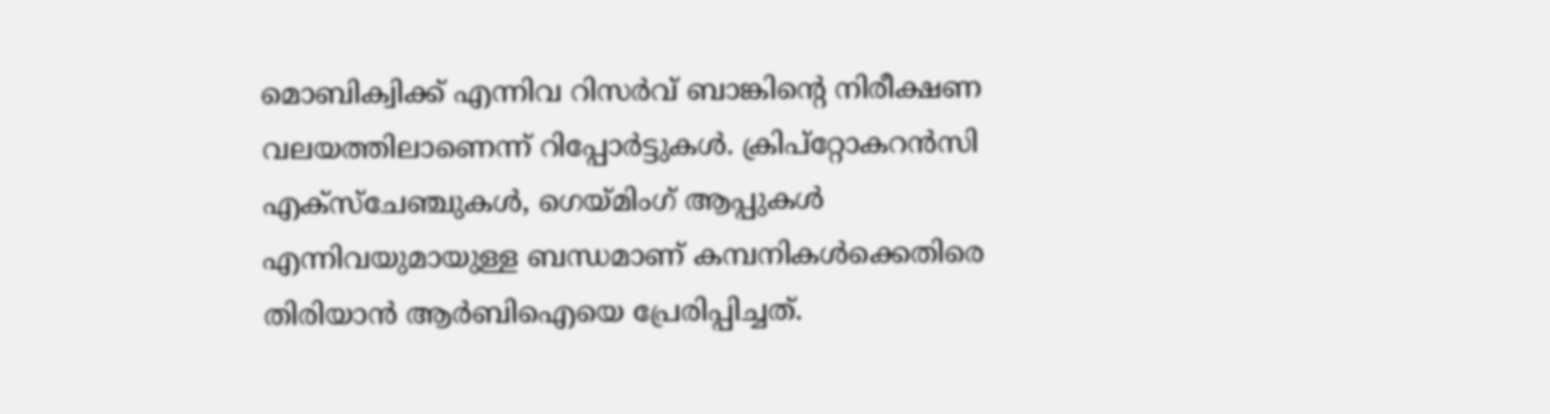മൊബിക്വിക്ക് എന്നിവ റിസര്‍വ് ബാങ്കിന്റെ നിരീക്ഷണ വലയത്തിലാണെന്ന് റിപ്പോര്‍ട്ടുകള്‍. ക്രിപ്‌റ്റോകറന്‍സി എക്‌സ്‌ചേഞ്ചുകള്‍, ഗെയ്മിംഗ് ആപ്പുകള്‍ എന്നിവയുമായുള്ള ബന്ധമാണ് കമ്പനികള്‍ക്കെതിരെ തിരിയാന്‍ ആര്‍ബിഐയെ പ്രേരിപ്പിച്ചത്.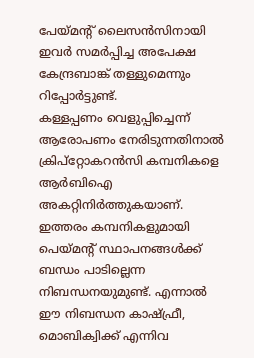പേയ്മന്റ് ലൈസന്‍സിനായി ഇവര്‍ സമര്‍പ്പിച്ച അപേക്ഷ കേന്ദ്രബാങ്ക് തള്ളുമെന്നും റിപ്പോര്‍ട്ടുണ്ട്.
കള്ളപ്പണം വെളുപ്പിച്ചെന്ന് ആരോപണം നേരിടുന്നതിനാല്‍ ക്രിപ്‌റ്റോകറന്‍സി കമ്പനികളെ ആര്‍ബിഐ അകറ്റിനിര്‍ത്തുകയാണ്. ഇത്തരം കമ്പനികളുമായി പെയ്മന്റ് സ്ഥാപനങ്ങള്‍ക്ക് ബന്ധം പാടില്ലെന്ന നിബന്ധനയുമുണ്ട്. എന്നാല്‍ ഈ നിബന്ധന കാഷ്ഫ്രീ, മൊബിക്വിക്ക് എന്നിവ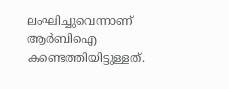ലംഘിച്ചുവെന്നാണ് ആര്‍ബിഐ കണ്ടെത്തിയിട്ടുള്ളത്.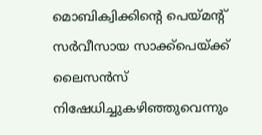മൊബിക്വിക്കിന്റെ പെയ്മന്റ് സര്‍വീസായ സാക്ക്‌പെയ്ക്ക് ലൈസന്‍സ് നിഷേധിച്ചുകഴിഞ്ഞുവെന്നും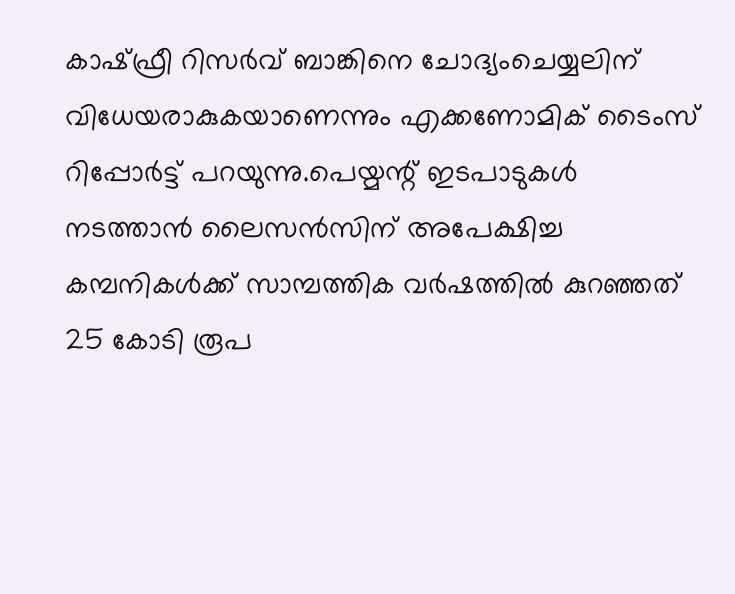കാഷ്ഫ്രീ റിസര്‍വ് ബാങ്കിനെ ചോദ്യംചെയ്യലിന് വിധേയരാകുകയാണെന്നും എക്കണോമിക് ടൈംസ് റിപ്പോര്‍ട്ട് പറയുന്നു.പെയ്മന്റ് ഇടപാടുകള്‍ നടത്താന്‍ ലൈസന്‍സിന് അപേക്ഷിച്ച കമ്പനികള്‍ക്ക് സാമ്പത്തിക വര്‍ഷത്തില്‍ കുറഞ്ഞത് 25 കോടി രൂപ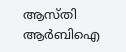ആസ്തി ആര്‍ബിഐ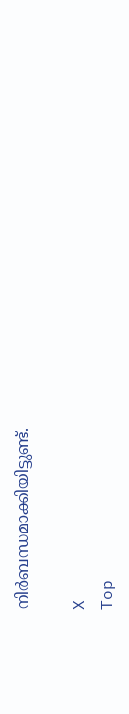നിര്‍ബന്ധമാക്കിയിട്ടുണ്ട്.

X
Top